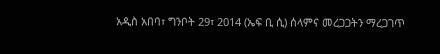አዲስ አበባ፣ ግንቦት 29፣ 2014 (ኤፍ ቢ ሲ) ሰላምና መረጋጋትን ማረጋገጥ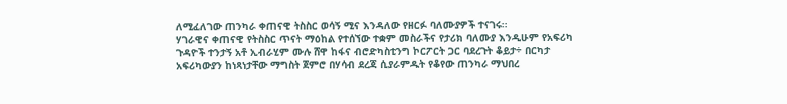ለሚፈለገው ጠንካራ ቀጠናዊ ትስስር ወሳኝ ሚና እንዳለው የዘርፉ ባለሙያዎች ተናገሩ፡፡
ሃገራዊና ቀጠናዊ የትስስር ጥናት ማዕከል የተሰኘው ተቋም መስራችና የታሪክ ባለሙያ እንዲሁም የአፍሪካ ጉዳዮች ተንታኝ አቶ ኢብራሂም ሙሉ ሸዋ ከፋና ብሮድካስቲንግ ኮርፖርት ጋር ባደረጉት ቆይታ÷ በርካታ አፍሪካውያን ከነጻነታቸው ማግስት ጀምሮ በሃሳብ ደረጃ ሲያራምዱት የቆየው ጠንካራ ማህበረ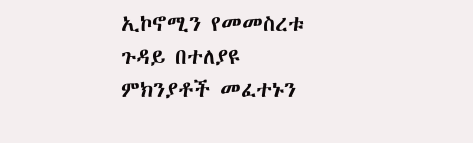ኢኮኖሚን የመመስረቱ ጉዳይ በተለያዩ ምክንያቶች መፈተኑን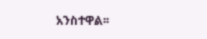አንስተዋል፡፡